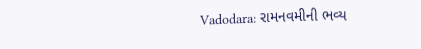Vadodara: રામનવમીની ભવ્ય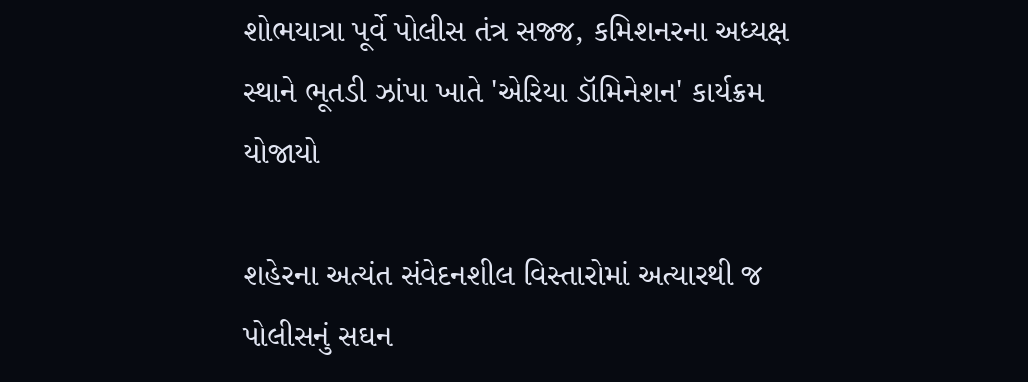શોભયાત્રા પૂર્વે પોલીસ તંત્ર સજ્જ, કમિશનરના અધ્યક્ષ સ્થાને ભૂતડી ઝાંપા ખાતે 'એરિયા ડૉમિનેશન' કાર્યક્રમ યોજાયો

શહેરના અત્યંત સંવેદનશીલ વિસ્તારોમાં અત્યારથી જ પોલીસનું સઘન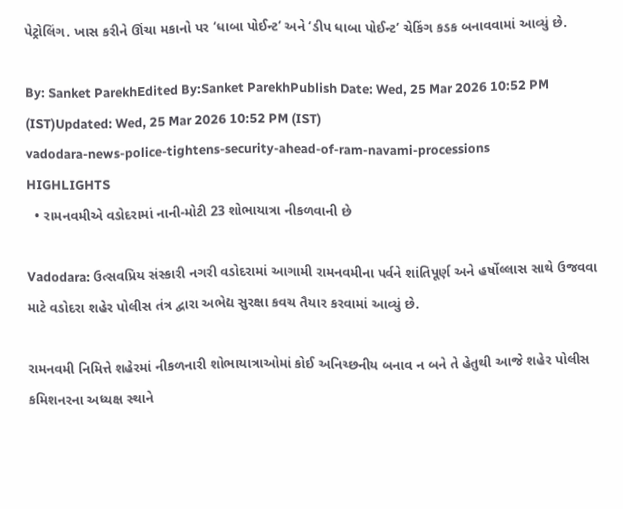પેટ્રોલિંગ. ખાસ કરીને ઊંચા મકાનો પર ‘ધાબા પોઈન્ટ’ અને ‘ડીપ ધાબા પોઈન્ટ’ ચેકિંગ કડક બનાવવામાં આવ્યું છે.

By: Sanket ParekhEdited By:Sanket ParekhPublish Date: Wed, 25 Mar 2026 10:52 PM (IST)Updated: Wed, 25 Mar 2026 10:52 PM (IST)
vadodara-news-police-tightens-security-ahead-of-ram-navami-processions
HIGHLIGHTS
  • રામનવમીએ વડોદરામાં નાની-મોટી 23 શોભાયાત્રા નીકળવાની છે

Vadodara: ઉત્સવપ્રિય સંસ્કારી નગરી વડોદરામાં આગામી રામનવમીના પર્વને શાંતિપૂર્ણ અને હર્ષોલ્લાસ સાથે ઉજવવા માટે વડોદરા શહેર પોલીસ તંત્ર દ્વારા અભેદ્ય સુરક્ષા કવચ તૈયાર કરવામાં આવ્યું છે.

રામનવમી નિમિત્તે શહેરમાં નીકળનારી શોભાયાત્રાઓમાં કોઈ અનિચ્છનીય બનાવ ન બને તે હેતુથી આજે શહેર પોલીસ કમિશનરના અધ્યક્ષ સ્થાને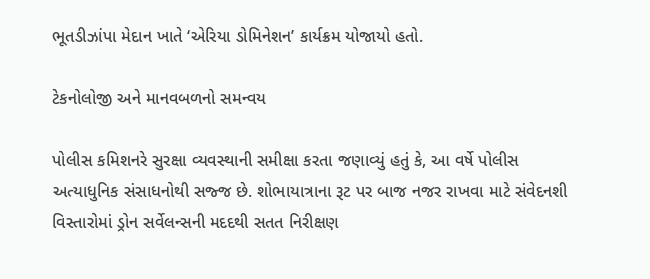ભૂતડીઝાંપા મેદાન ખાતે ‘એરિયા ડોમિનેશન’ કાર્યક્રમ યોજાયો હતો.

ટેકનોલોજી અને માનવબળનો સમન્વય

પોલીસ કમિશનરે સુરક્ષા વ્યવસ્થાની સમીક્ષા કરતા જણાવ્યું હતું કે, આ વર્ષે પોલીસ અત્યાધુનિક સંસાધનોથી સજ્જ છે. શોભાયાત્રાના રૂટ પર બાજ નજર રાખવા માટે સંવેદનશી વિસ્તારોમાં ડ્રોન સર્વેલન્સની મદદથી સતત નિરીક્ષણ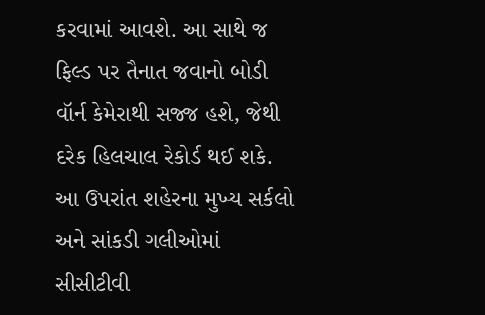કરવામાં આવશે. આ સાથે જ ફિલ્ડ પર તૈનાત જવાનો બોડી વૉર્ન કેમેરાથી સજ્જ હશે, જેથી દરેક હિલચાલ રેકોર્ડ થઈ શકે. આ ઉપરાંત શહેરના મુખ્ય સર્કલો અને સાંકડી ગલીઓમાં સીસીટીવી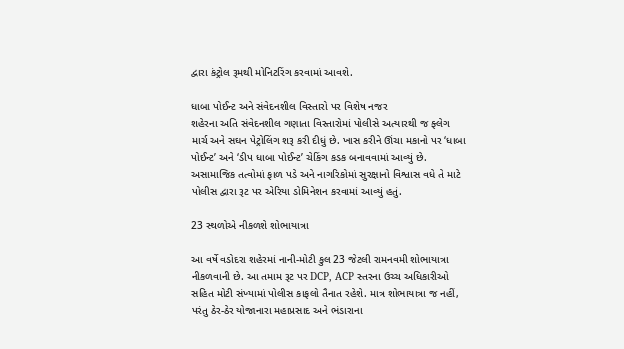દ્વારા કંટ્રોલ રૂમથી મોનિટરિંગ કરવામાં આવશે.

ધાબા પોઈન્ટ અને સંવેદનશીલ વિસ્તારો પર વિશેષ નજર
શહેરના અતિ સંવેદનશીલ ગણાતા વિસ્તારોમાં પોલીસે અત્યારથી જ ફ્લેગ માર્ચ અને સઘન પેટ્રોલિંગ શરૂ કરી દીધું છે. ખાસ કરીને ઊંચા મકાનો પર ‘ધાબા પોઈન્ટ’ અને ‘ડીપ ધાબા પોઈન્ટ’ ચેકિંગ કડક બનાવવામાં આવ્યું છે. અસામાજિક તત્વોમાં ફાળ પડે અને નાગરિકોમાં સુરક્ષાનો વિશ્વાસ વધે તે માટે પોલીસ દ્વારા રૂટ પર એરિયા ડોમિનેશન કરવામાં આવ્યું હતું.

23 સ્થળોએ નીકળશે શોભાયાત્રા

આ વર્ષે વડોદરા શહેરમાં નાની-મોટી કુલ 23 જેટલી રામનવમી શોભાયાત્રા નીકળવાની છે. આ તમામ રૂટ પર DCP, ACP સ્તરના ઉચ્ચ અધિકારીઓ સહિત મોટી સંખ્યામાં પોલીસ કાફલો તૈનાત રહેશે. માત્ર શોભાયાત્રા જ નહીં, પરંતુ ઠેર-ઠેર યોજાનારા મહાપ્રસાદ અને ભંડારાના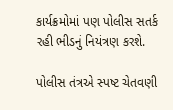કાર્યક્રમોમાં પણ પોલીસ સતર્ક રહી ભીડનું નિયંત્રણ કરશે.

પોલીસ તંત્રએ સ્પષ્ટ ચેતવણી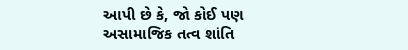આપી છે કે, જો કોઈ પણ અસામાજિક તત્વ શાંતિ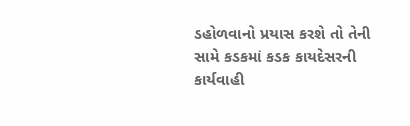ડહોળવાનો પ્રયાસ કરશે તો તેની સામે કડકમાં કડક કાયદેસરની કાર્યવાહી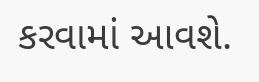કરવામાં આવશે.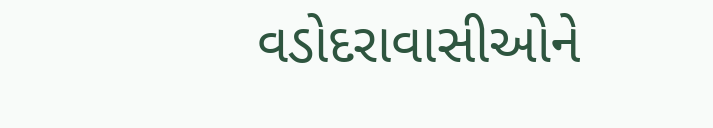વડોદરાવાસીઓને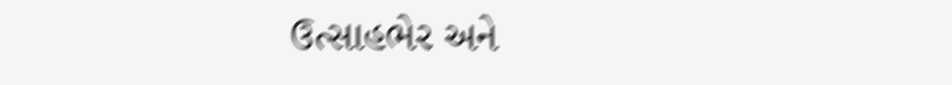ઉત્સાહભેર અને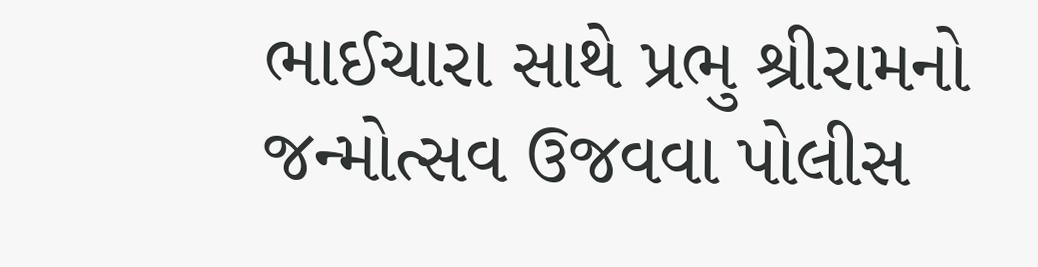ભાઈચારા સાથે પ્રભુ શ્રીરામનો જન્મોત્સવ ઉજવવા પોલીસ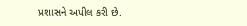પ્રશાસને અપીલ કરી છે.